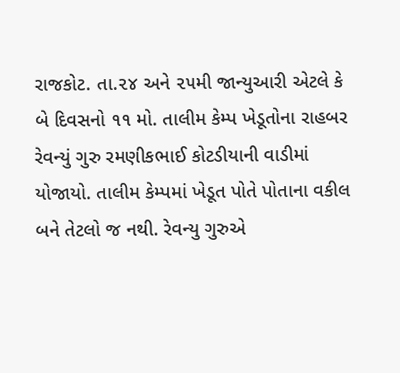રાજકોટ. તા.૨૪ અને ૨૫મી જાન્યુઆરી એટલે કે બે દિવસનો ૧૧ મો. તાલીમ કેમ્પ ખેડૂતોના રાહબર રેવન્યું ગુરુ રમણીકભાઈ કોટડીયાની વાડીમાં યોજાયો. તાલીમ કેમ્પમાં ખેડૂત પોતે પોતાના વકીલ બને તેટલો જ નથી. રેવન્યુ ગુરુએ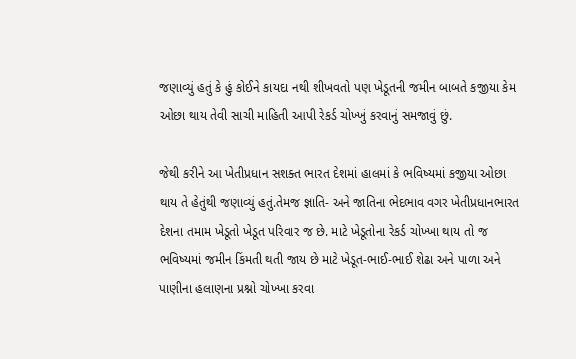જણાવ્યું હતું કે હું કોઈને કાયદા નથી શીખવતો પણ ખેડૂતની જમીન બાબતે કજીયા કેમ ઓછા થાય તેવી સાચી માહિતી આપી રેકર્ડ ચોખ્ખું કરવાનું સમજાવું છું.

જેથી કરીને આ ખેતીપ્રધાન સશક્ત ભારત દેશમાં હાલમાં કે ભવિષ્યમાં કજીયા ઓછા થાય તે હેતુંથી જણાવ્યું હતું.તેમજ જ્ઞાતિ- અને જાતિના ભેદભાવ વગર ખેતીપ્રધાનભારત દેશના તમામ ખેડૂતો ખેડૂત પરિવાર જ છે. માટે ખેડૂતોના રેકર્ડ ચોખ્ખા થાય તો જ ભવિષ્યમાં જમીન કિંમતી થતી જાય છે માટે ખેડૂત-ભાઈ-ભાઈ શેઢા અને પાળા અને પાણીના હલાણના પ્રશ્નો ચોખ્ખા કરવા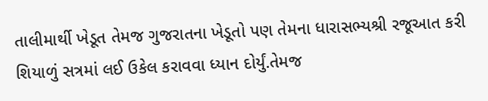તાલીમાર્થી ખેડૂત તેમજ ગુજરાતના ખેડૂતો પણ તેમના ધારાસભ્યશ્રી રજૂઆત કરી શિયાળું સત્રમાં લઈ ઉકેલ કરાવવા ધ્યાન દોર્યું.તેમજ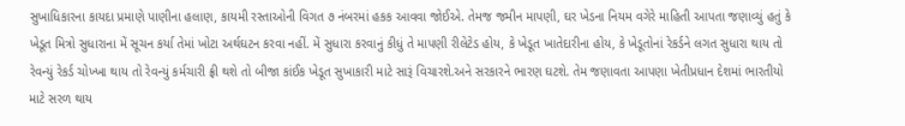સુખાધિકારના કાયદા પ્રમાણે પાણીના હલાણ, કાયમી રસ્તાઓની વિગત ૭ નંબરમાં હકક આવવા જોઈએ. તેમજ જમીન માપણી, ઘર ખેડના નિયમ વગેરે માહિતી આપતા જણાવ્યું હતું કે ખેડૂત મિત્રો સુધારાના મેં સૂચન કર્યા તેમાં ખોટા અર્થઘટન કરવા નહીં. મેં સુધારા કરવાનું કીધું તે માપણી રીલેટેડ હોય, કે ખેડૂત ખાતેદારીના હોય, કે ખેડૂતોનાં રેકર્ડને લગત સુધારા થાય તો રેવન્યું રેકર્ડ ચોખ્ખા થાય તો રેવન્યું કર્મચારી ફ્રી થશે તો બીજા કાંઈક ખેડૂત સુખાકારી માટે સારૂં વિચારશે.અને સરકારને ભારણ ઘટશે. તેમ જણાવતા આપણા ખેતીપ્રધાન દેશમાં ભારતીયો માટે સરળ થાય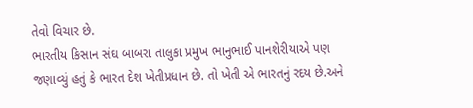તેવો વિચાર છે.
ભારતીય કિસાન સંઘ બાબરા તાલુકા પ્રમુખ ભાનુભાઈ પાનશેરીયાએ પણ જણાવ્યું હતું કે ભારત દેશ ખેતીપ્રધાન છે. તો ખેતી એ ભારતનું રદય છે.અને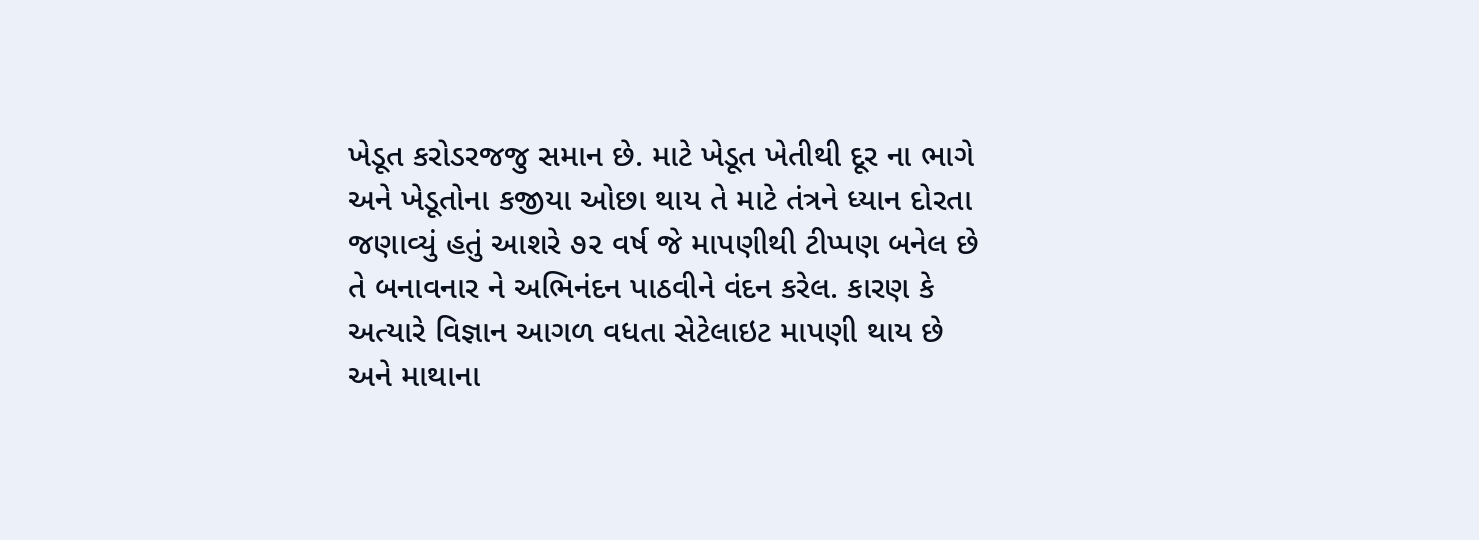ખેડૂત કરોડરજજુ સમાન છે. માટે ખેડૂત ખેતીથી દૂર ના ભાગે અને ખેડૂતોના કજીયા ઓછા થાય તે માટે તંત્રને ધ્યાન દોરતા જણાવ્યું હતું આશરે ૭૨ વર્ષ જે માપણીથી ટીપ્પણ બનેલ છે તે બનાવનાર ને અભિનંદન પાઠવીને વંદન કરેલ. કારણ કે અત્યારે વિજ્ઞાન આગળ વધતા સેટેલાઇટ માપણી થાય છે અને માથાના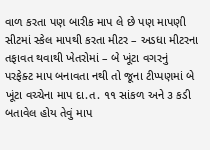વાળ કરતા પણ બારીક માપ લે છે પણ માપણી સીટમાં સ્કેલ માપથી કરતા મીટર – અડધા મીટરના તફાવત થવાથી ખેતરોમાં – બે ખૂંટા વગરનું પરફેક્ટ માપ બનાવતા નથી તો જૂના ટીપ્પણમાં બે ખૂંટા વચ્ચેના માપ દા.ત. ૧૧ સાંકળ અને ૩ કડી બતાવેલ હોય તેવું માપ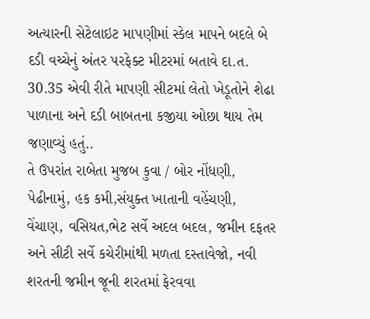અત્યારની સેટેલાઇટ માપણીમાં સ્કેલ માપને બદલે બે દડી વચ્ચેનું અંતર પરફેક્ટ મીટરમાં બતાવે દા.ત. 30.35 એવી રીતે માપણી સીટમાં લેતો ખેડૂતોને શેઢા પાળાના અને દડી બાબતના કજીયા ઓછા થાય તેમ જણાવ્યું હતું..
તે ઉપરાંત રાબેતા મુજબ કુવા / બોર નોંધણી, પેઢીનામું, હક કમી,સંયુક્ત ખાતાની વહેંચણી, વેંચાણ, વસિયત,ભેટ સર્વે અદલ બદલ, જમીન દફતર અને સીટી સર્વે કચેરીમાંથી મળતા દસ્તાવેજો, નવી શરતની જમીન જૂની શરતમાં ફેરવવા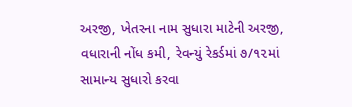અરજી, ખેતરના નામ સુધારા માટેની અરજી, વધારાની નોંધ કમી, રેવન્યું રેકર્ડમાં ૭/૧૨માં સામાન્ય સુધારો કરવા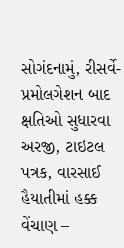સોગંદનામું, રીસર્વે-પ્રમોલગેશન બાદ ક્ષતિઓ સુધારવા અરજી, ટાઇટલ પત્રક, વારસાઈ હૈયાતીમાં હક્ક વેંચાણ –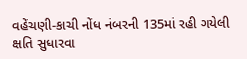વહેંચણી-કાચી નોંધ નંબરની 135માં રહી ગયેલી ક્ષતિ સુધારવા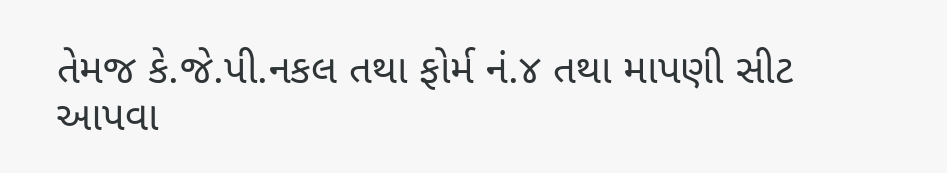તેમજ કે.જે.પી.નકલ તથા ફોર્મ નં.૪ તથા માપણી સીટ આપવા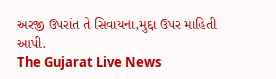અરજી ઉપરાંત તે સિવાયના,મુદ્દા ઉપર માહિતી આપી.
The Gujarat Live News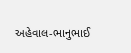અહેવાલ-ભાનુભાઈ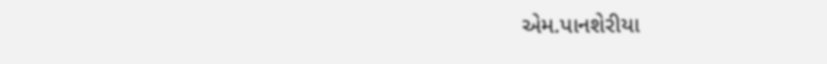એમ.પાનશેરીયા